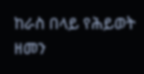ከራስ በላይ የሕይወት ዘመን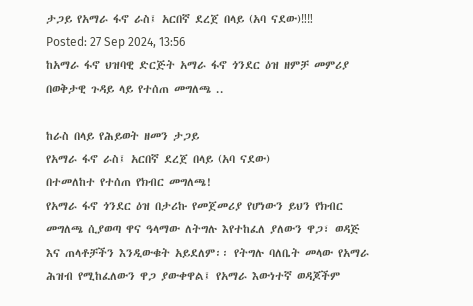ታጋይ የአማራ ፋኖ ራስ፤ አርበኛ ደረጀ በላይ (አባ ናደው)‼‼
Posted: 27 Sep 2024, 13:56
ከአማራ ፋኖ ህዝባዊ ድርጅት አማራ ፋኖ ጎንደር ዕዝ ዘምቻ መምሪያ በወቅታዊ ጉዳይ ላይ የተሰጠ መግለጫ ..

ከራስ በላይ የሕይወት ዘመን ታጋይ
የአማራ ፋኖ ራስ፤ አርበኛ ደረጀ በላይ (አባ ናደው)
በተመለከተ የተሰጠ የክብር መግለጫ!
የአማራ ፋኖ ጎንደር ዕዝ በታሪኩ የመጀመሪያ የሆነውን ይህን የክብር መግለጫ ሲያወጣ ዋና ዓላማው ለትግሉ እየተከፈለ ያለውን ዋጋ፣ ወዳጅ እና ጠላቶቻችን እንዲውቁት አይደለም፡፡ የትግሉ ባለቤት መላው የአማራ ሕዝብ የሚከፈለውን ዋጋ ያውቀዋል፤ የአማራ እውነተኛ ወዳጆችም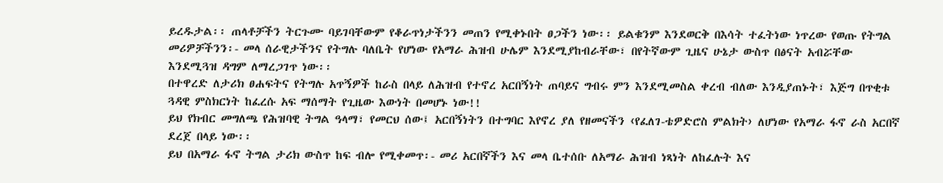ይረዱታል፡፡ ጠላቶቻችን ትርጉሙ ባይገባቸውም የቆራጥነታችንን መጠን የሚቀኑበት ፀጋችን ነው፡፡ ይልቁንም እንደወርቅ በእሳት ተፈትነው ነጥረው የወጡ የትግል መሪዎቻችንን፡- መላ ሰራዊታችንና የትግሉ ባለቤት የሆነው የአማራ ሕዝብ ሁሌም እንደሚያከብራቸው፣ በየትኛውም ጊዜና ሁኔታ ውስጥ በፅናት አብሯቸው እንደሚጓዝ ዳግም ለማረጋገጥ ነው፡፡
በተዋረድ ለታሪክ ፀሐፍትና የትግሉ አጥኝዎች ከራስ በላይ ለሕዝብ የተኖረ አርበኝነት ጠባይና ግብሩ ምን እንደሚመስል ቀረብ ብለው እንዲያጠኑት፣ እጅግ በጥቂቱ ጓዳዊ ምስክርነት ከፈረሱ አፍ ማሰማት የጊዜው እውነት በመሆኑ ነው!!
ይህ የክብር መግለጫ የሕዝባዊ ትግል ዓላማ፣ የመርህ ሰው፤ አርበኝነትን በተግባር እየኖረ ያለ የዘመናችን ‹የፈለገ-ቴዎድሮስ ምልክት› ለሆነው የአማራ ፋኖ ራስ አርበኛ ደረጀ በላይ ነው፡፡
ይህ በአማራ ፋኖ ትግል ታሪክ ውስጥ ከፍ ብሎ የሚቀመጥ፡- መሪ አርበኛችን እና መላ ቤተሰቡ ለአማራ ሕዝብ ነጻነት ለከፈሉት እና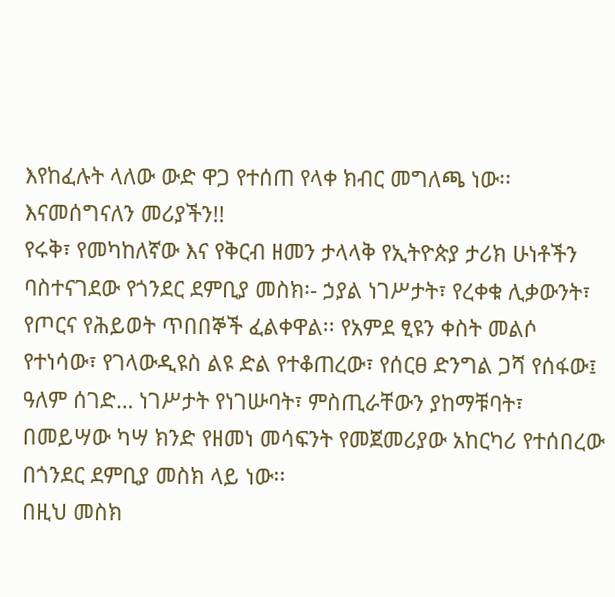እየከፈሉት ላለው ውድ ዋጋ የተሰጠ የላቀ ክብር መግለጫ ነው፡፡
እናመሰግናለን መሪያችን!!
የሩቅ፣ የመካከለኛው እና የቅርብ ዘመን ታላላቅ የኢትዮጵያ ታሪክ ሁነቶችን ባስተናገደው የጎንደር ደምቢያ መስክ፡- ኃያል ነገሥታት፣ የረቀቁ ሊቃውንት፣ የጦርና የሕይወት ጥበበኞች ፈልቀዋል፡፡ የአምደ ፂዩን ቀስት መልሶ የተነሳው፣ የገላውዲዩስ ልዩ ድል የተቆጠረው፣ የሰርፀ ድንግል ጋሻ የሰፋው፤ ዓለም ሰገድ… ነገሥታት የነገሡባት፣ ምስጢራቸውን ያከማቹባት፣ በመይሣው ካሣ ክንድ የዘመነ መሳፍንት የመጀመሪያው አከርካሪ የተሰበረው በጎንደር ደምቢያ መስክ ላይ ነው፡፡
በዚህ መስክ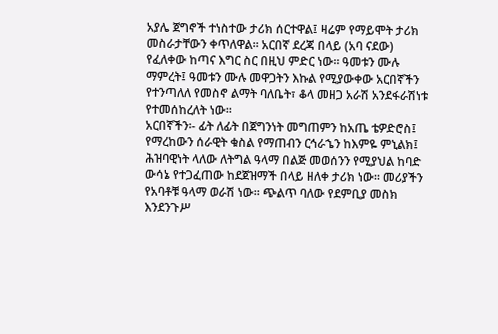አያሌ ጀግኖች ተነስተው ታሪክ ሰርተዋል፤ ዛሬም የማይሞት ታሪክ መስራታቸውን ቀጥለዋል፡፡ አርበኛ ደረጃ በላይ (አባ ናደው) የፈለቀው ከጣና እግር ስር በዚህ ምድር ነው፡፡ ዓመቱን ሙሉ ማምረት፤ ዓመቱን ሙሉ መዋጋትን እኩል የሚያውቀው አርበኛችን የተንጣለለ የመስኖ ልማት ባለቤት፣ ቆላ መዘጋ አራሽ አንደፋራሽነቱ የተመሰከረለት ነው፡፡
አርበኛችን፡- ፊት ለፊት በጀግንነት መግጠምን ከአጤ ቴዎድሮስ፤ የማረከውን ሰራዊት ቁስል የማጠብን ርኅራኄን ከእምዬ ምኒልክ፤ ሕዝባዊነት ላለው ለትግል ዓላማ በልጅ መወሰንን የሚያህል ከባድ ውሳኔ የተጋፈጠው ከደጀዝማች በላይ ዘለቀ ታሪክ ነው፡፡ መሪያችን የአባቶቹ ዓላማ ወራሽ ነው። ጭልጥ ባለው የደምቢያ መስክ እንደንጉሥ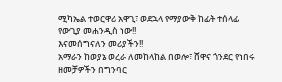ሚካኤል ተወርዋሪ አዋጊ፣ ወደኋላ የማያውቅ ከፊት ተሰላፊ የውጊያ መሐንዲስ ነው!!
እናመሰግናለን መሪያችን!!
አማራን ከወያኔ ወረራ ለመከላከል በወሎ፣ ሸዋና ጎንደር የነበሩ ዘመቻዎችን በግንባር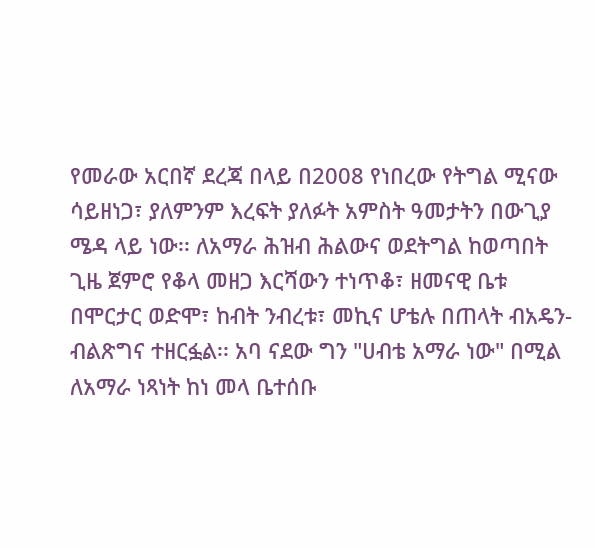የመራው አርበኛ ደረጃ በላይ በ2008 የነበረው የትግል ሚናው ሳይዘነጋ፣ ያለምንም እረፍት ያለፉት አምስት ዓመታትን በውጊያ ሜዳ ላይ ነው፡፡ ለአማራ ሕዝብ ሕልውና ወደትግል ከወጣበት ጊዜ ጀምሮ የቆላ መዘጋ እርሻውን ተነጥቆ፣ ዘመናዊ ቤቱ በሞርታር ወድሞ፣ ከብት ንብረቱ፣ መኪና ሆቴሉ በጠላት ብአዴን-ብልጽግና ተዘርፏል፡፡ አባ ናደው ግን "ሀብቴ አማራ ነው" በሚል ለአማራ ነጻነት ከነ መላ ቤተሰቡ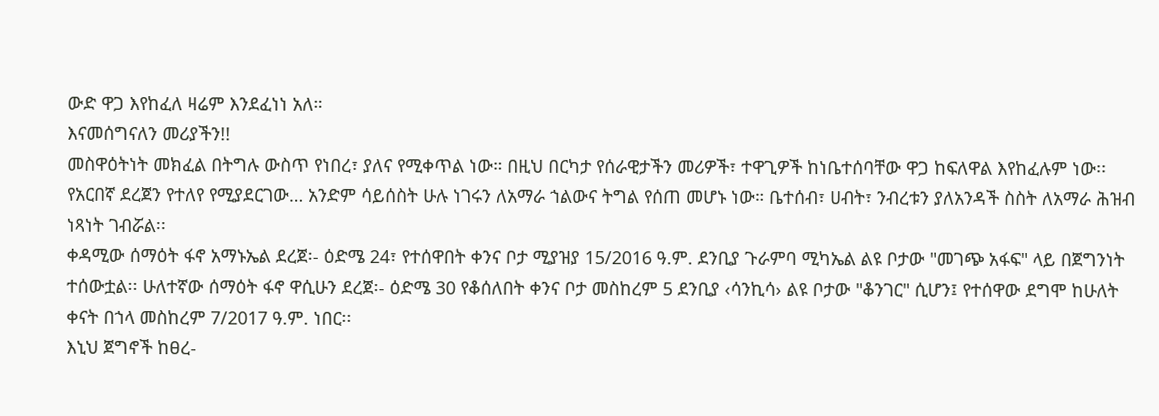ውድ ዋጋ እየከፈለ ዛሬም እንደፈነነ አለ።
እናመሰግናለን መሪያችን!!
መስዋዕትነት መክፈል በትግሉ ውስጥ የነበረ፣ ያለና የሚቀጥል ነው። በዚህ በርካታ የሰራዊታችን መሪዎች፣ ተዋጊዎች ከነቤተሰባቸው ዋጋ ከፍለዋል እየከፈሉም ነው፡፡ የአርበኛ ደረጀን የተለየ የሚያደርገው… አንድም ሳይሰስት ሁሉ ነገሩን ለአማራ ኀልውና ትግል የሰጠ መሆኑ ነው። ቤተሰብ፣ ሀብት፣ ንብረቱን ያለአንዳች ስስት ለአማራ ሕዝብ ነጻነት ገብሯል፡፡
ቀዳሚው ሰማዕት ፋኖ አማኑኤል ደረጀ፡- ዕድሜ 24፣ የተሰዋበት ቀንና ቦታ ሚያዝያ 15/2016 ዓ.ም. ደንቢያ ጉራምባ ሚካኤል ልዩ ቦታው "መገጭ አፋፍ" ላይ በጀግንነት ተሰውቷል፡፡ ሁለተኛው ሰማዕት ፋኖ ዋሲሁን ደረጀ፡- ዕድሜ 30 የቆሰለበት ቀንና ቦታ መስከረም 5 ደንቢያ ‹ሳንኪሳ› ልዩ ቦታው "ቆንገር" ሲሆን፤ የተሰዋው ደግሞ ከሁለት ቀናት በኀላ መስከረም 7/2017 ዓ.ም. ነበር፡፡
እኒህ ጀግኖች ከፀረ-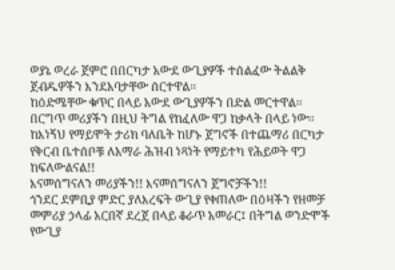ወያኔ ወረራ ጀምሮ በበርካታ አውደ ውጊያዎች ተሰልፈው ትልልቅ ጀብዱዎችን እንደአባታቸው ሰርተዋል፡፡
ከዕድሜቸው ቁጥር በላይ አውደ ውጊያዎችን በድል መርተዋል፡፡ በርግጥ መሪያችን በዚህ ትግል የከፈለው ዋጋ ከቃላት በላይ ነው፡፡ ከእነኝህ የማይሞት ታሪክ ባለቤት ከሆኑ ጀግኖች በተጨማሪ በርካታ የቅርብ ቤተሰቦቹ ለአማራ ሕዝብ ነጻነት የማይተካ የሕይወት ዋጋ ከፍለውልናል!!
እናመሰግናለን መሪያችን!! እናመሰግናለን ጀግኖቻችን!!
ጎንደር ደምቢያ ምድር ያለእረፍት ውጊያ የቀጠለው በዕዛችን የዘመቻ መምሪያ ኃላፊ አርበኛ ደረጀ በላይ ቆራጥ አመራር፤ በትግል ወንድሞች የውጊያ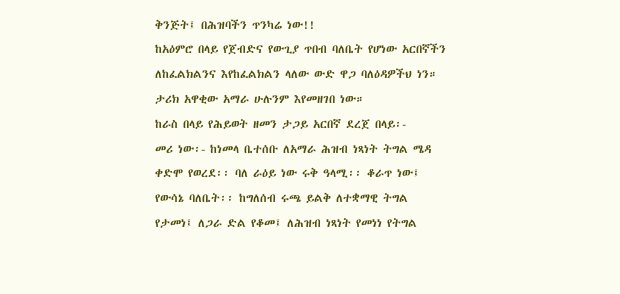ቅንጅት፤ በሕዝባችን ጥንካሬ ነው!!
ከአዕምሮ በላይ የጀብድና የውጊያ ጥበብ ባለቤት የሆነው አርበኛችን ለከፈልክልንና እየከፈልክልን ላለው ውድ ዋጋ ባለዕዳዎችህ ነን። ታሪክ አዋቂው አማራ ሁሉንም እየመዘገበ ነው።
ከራስ በላይ የሕይወት ዘመን ታጋይ አርበኛ ደረጀ በላይ፡-
መሪ ነው፡- ከነመላ ቤተሰቡ ለአማራ ሕዝብ ነጻነት ትግል ሜዳ ቀድሞ የወረደ፡፡ ባለ ራዕይ ነው ሩቅ ዓላሚ፡፡ ቆራጥ ነው፤ የውሳኔ ባለቤት፡፡ ከግለሰብ ሩጫ ይልቅ ለተቋማዊ ትግል የታመነ፤ ለጋራ ድል የቆመ፤ ለሕዝብ ነጻነት የመነነ የትግል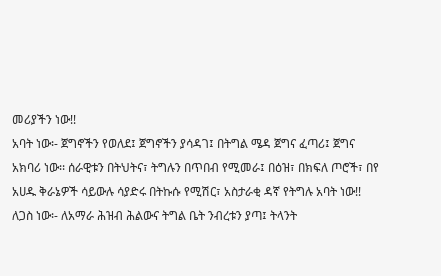መሪያችን ነው!!
አባት ነው፡- ጀግኖችን የወለደ፤ ጀግኖችን ያሳዳገ፤ በትግል ሜዳ ጀግና ፈጣሪ፤ ጀግና አክባሪ ነው፡፡ ሰራዊቱን በትህትና፣ ትግሉን በጥበብ የሚመራ፤ በዕዝ፣ በክፍለ ጦሮች፣ በየ አሀዱ ቅራኔዎች ሳይውሉ ሳያድሩ በትኩሱ የሚሽር፣ አስታራቂ ዳኛ የትግሉ አባት ነው!!
ለጋስ ነው፡- ለአማራ ሕዝብ ሕልውና ትግል ቤት ንብረቱን ያጣ፤ ትላንት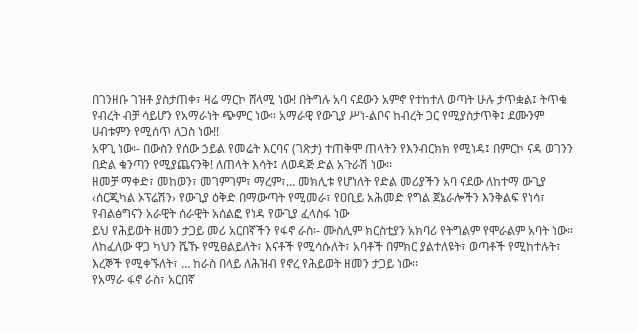በገንዘቡ ገዝቶ ያስታጠቀ፣ ዛሬ ማርኮ ሸላሚ ነው! በትግሉ አባ ናደውን አምኖ የተከተለ ወጣት ሁሉ ታጥቋል፤ ትጥቁ የብረት ብቻ ሳይሆን የአማራነት ጭምር ነው። አማራዊ የውጊያ ሥነ-ልቦና ከብረት ጋር የሚያስታጥቅ፤ ደሙንም ሀብቱምን የሚሰጥ ለጋስ ነው!!
አዋጊ ነው፡- በውስን የሰው ኃይል የመሬት እርባና (ገጽታ) ተጠቅሞ ጠላትን የእንብርክክ የሚነዳ፤ በምርኮ ናዳ ወገንን በድል ቁንጣን የሚያጨናንቅ! ለጠላት እሳት፤ ለወዳጅ ድል አጉራሽ ነው፡፡
ዘመቻ ማቀድ፣ መከወን፣ መገምገም፣ ማረም፣… መክሊቱ የሆነለት የድል መሪያችን አባ ናደው ለከተማ ውጊያ ‹ሰርጂካል ኦፕሬሽን› የውጊያ ዕቅድ በማውጣት የሚመራ፣ የዐቢይ አሕመድ የግል ጀኔራሎችን እንቅልፍ የነሳ፣ የብልፅግናን አራዊት ሰራዊት አሰልፎ የነዳ የውጊያ ፈላስፋ ነው
ይህ የሕይወት ዘመን ታጋይ መሪ አርበኛችን የፋኖ ራስ፡- ሙስሊም ክርስቲያን አክባሪ የትግልም የሞራልም አባት ነው፡፡ ለከፈለው ዋጋ ካህን ሼኹ የሚፀልይለት፣ እናቶች የሚሳሱለት፣ አባቶች በምክር ያልተለዩት፣ ወጣቶች የሚከተሉት፣ እረኞች የሚቀኙለት፣ … ከራስ በላይ ለሕዝብ የኖረ የሕይወት ዘመን ታጋይ ነው፡፡
የአማራ ፋኖ ራስ፣ አርበኛ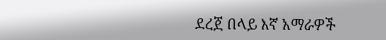ደረጀ በላይ እኛ አማራዎች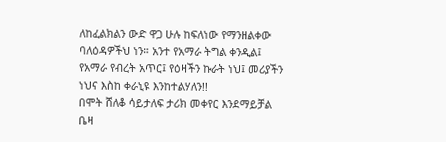ለከፈልክልን ውድ ዋጋ ሁሉ ከፍለነው የማንዘልቀው ባለዕዳዎችህ ነን። አንተ የአማራ ትግል ቀንዲል፤ የአማራ የብረት አጥር፤ የዕዛችን ኩራት ነህ፤ መሪያችን ነህና እስከ ቀራኒዩ እንከተልሃለን!!
በሞት ሸለቆ ሳይታለፍ ታሪክ መቀየር እንደማይቻል ቤዛ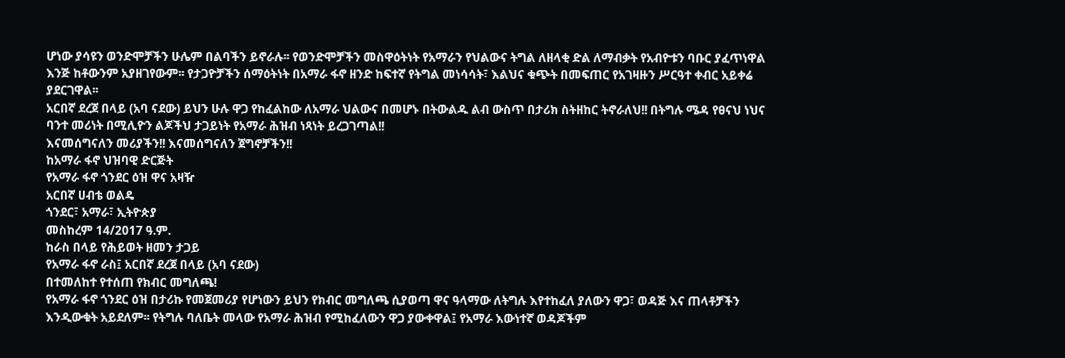ሆነው ያሳዩን ወንድሞቻችን ሁሌም በልባችን ይኖራሉ፡፡ የወንድሞቻችን መስዋዕትነት የአማራን የህልውና ትግል ለዘላቂ ድል ለማብቃት የአብዮቱን ባቡር ያፈጥነዋል እንጅ ከቶውንም አያዘገየውም፡፡ የታጋዮቻችን ሰማዕትነት በአማራ ፋኖ ዘንድ ከፍተኛ የትግል መነሳሳት፣ እልህና ቁጭት በመፍጠር የአገዛዙን ሥርዓተ ቀብር አይቀሬ ያደርገዋል፡፡
አርበኛ ደረጀ በላይ (አባ ናደው) ይህን ሁሉ ዋጋ የከፈልከው ለአማራ ህልውና በመሆኑ በትውልዱ ልብ ውስጥ በታሪክ ስትዘከር ትኖራለህ!! በትግሉ ሜዳ የፀናህ ነህና ባንተ መሪነት በሚሊዮን ልጆችህ ታጋይነት የአማራ ሕዝብ ነጻነት ይረጋገጣል!!
እናመሰግናለን መሪያችን!! እናመሰግናለን ጀግኖቻችን!!
ከአማራ ፋኖ ህዝባዊ ድርጅት
የአማራ ፋኖ ጎንደር ዕዝ ዋና አዛዥ
አርበኛ ሀብቴ ወልዴ
ጎንደር፣ አማራ፣ ኢትዮጵያ
መስከረም 14/2017 ዓ.ም.
ከራስ በላይ የሕይወት ዘመን ታጋይ
የአማራ ፋኖ ራስ፤ አርበኛ ደረጀ በላይ (አባ ናደው)
በተመለከተ የተሰጠ የክብር መግለጫ!
የአማራ ፋኖ ጎንደር ዕዝ በታሪኩ የመጀመሪያ የሆነውን ይህን የክብር መግለጫ ሲያወጣ ዋና ዓላማው ለትግሉ እየተከፈለ ያለውን ዋጋ፣ ወዳጅ እና ጠላቶቻችን እንዲውቁት አይደለም፡፡ የትግሉ ባለቤት መላው የአማራ ሕዝብ የሚከፈለውን ዋጋ ያውቀዋል፤ የአማራ እውነተኛ ወዳጆችም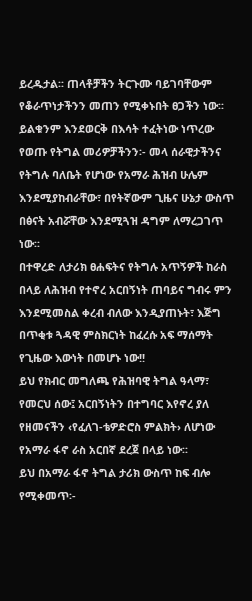ይረዱታል፡፡ ጠላቶቻችን ትርጉሙ ባይገባቸውም የቆራጥነታችንን መጠን የሚቀኑበት ፀጋችን ነው፡፡ ይልቁንም እንደወርቅ በእሳት ተፈትነው ነጥረው የወጡ የትግል መሪዎቻችንን፡- መላ ሰራዊታችንና የትግሉ ባለቤት የሆነው የአማራ ሕዝብ ሁሌም እንደሚያከብራቸው፣ በየትኛውም ጊዜና ሁኔታ ውስጥ በፅናት አብሯቸው እንደሚጓዝ ዳግም ለማረጋገጥ ነው፡፡
በተዋረድ ለታሪክ ፀሐፍትና የትግሉ አጥኝዎች ከራስ በላይ ለሕዝብ የተኖረ አርበኝነት ጠባይና ግብሩ ምን እንደሚመስል ቀረብ ብለው እንዲያጠኑት፣ እጅግ በጥቂቱ ጓዳዊ ምስክርነት ከፈረሱ አፍ ማሰማት የጊዜው እውነት በመሆኑ ነው!!
ይህ የክብር መግለጫ የሕዝባዊ ትግል ዓላማ፣ የመርህ ሰው፤ አርበኝነትን በተግባር እየኖረ ያለ የዘመናችን ‹የፈለገ-ቴዎድሮስ ምልክት› ለሆነው የአማራ ፋኖ ራስ አርበኛ ደረጀ በላይ ነው፡፡
ይህ በአማራ ፋኖ ትግል ታሪክ ውስጥ ከፍ ብሎ የሚቀመጥ፡-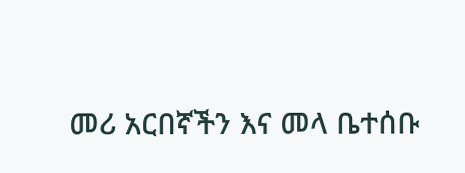መሪ አርበኛችን እና መላ ቤተሰቡ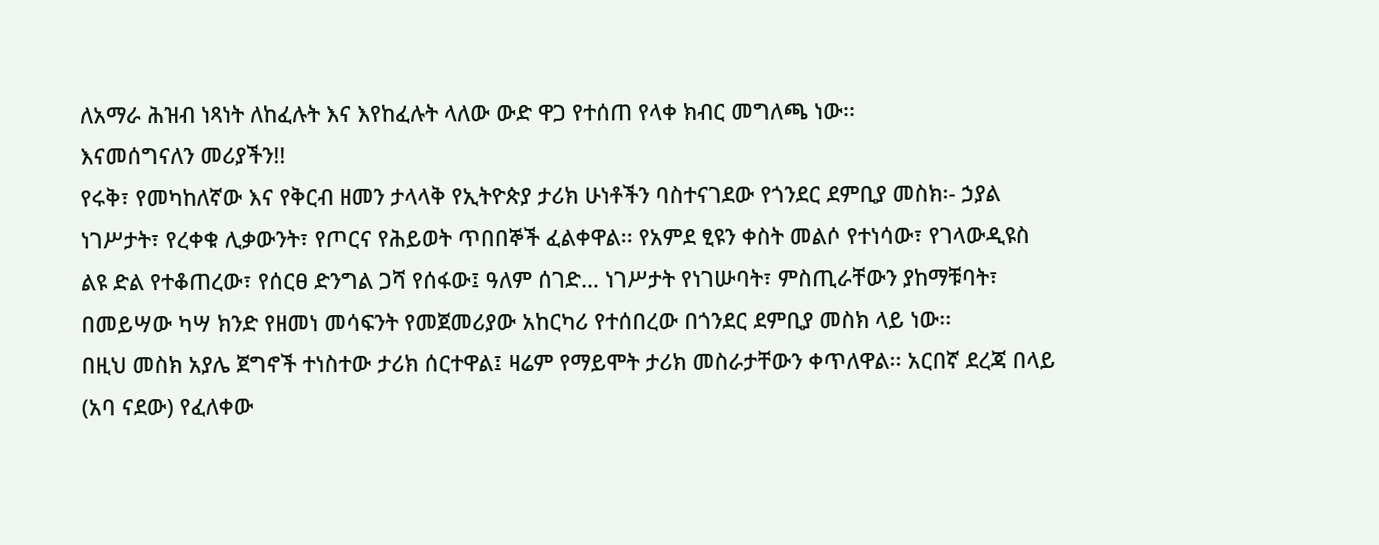ለአማራ ሕዝብ ነጻነት ለከፈሉት እና እየከፈሉት ላለው ውድ ዋጋ የተሰጠ የላቀ ክብር መግለጫ ነው፡፡
እናመሰግናለን መሪያችን!!
የሩቅ፣ የመካከለኛው እና የቅርብ ዘመን ታላላቅ የኢትዮጵያ ታሪክ ሁነቶችን ባስተናገደው የጎንደር ደምቢያ መስክ፡- ኃያል ነገሥታት፣ የረቀቁ ሊቃውንት፣ የጦርና የሕይወት ጥበበኞች ፈልቀዋል፡፡ የአምደ ፂዩን ቀስት መልሶ የተነሳው፣ የገላውዲዩስ ልዩ ድል የተቆጠረው፣ የሰርፀ ድንግል ጋሻ የሰፋው፤ ዓለም ሰገድ… ነገሥታት የነገሡባት፣ ምስጢራቸውን ያከማቹባት፣ በመይሣው ካሣ ክንድ የዘመነ መሳፍንት የመጀመሪያው አከርካሪ የተሰበረው በጎንደር ደምቢያ መስክ ላይ ነው፡፡
በዚህ መስክ አያሌ ጀግኖች ተነስተው ታሪክ ሰርተዋል፤ ዛሬም የማይሞት ታሪክ መስራታቸውን ቀጥለዋል፡፡ አርበኛ ደረጃ በላይ (አባ ናደው) የፈለቀው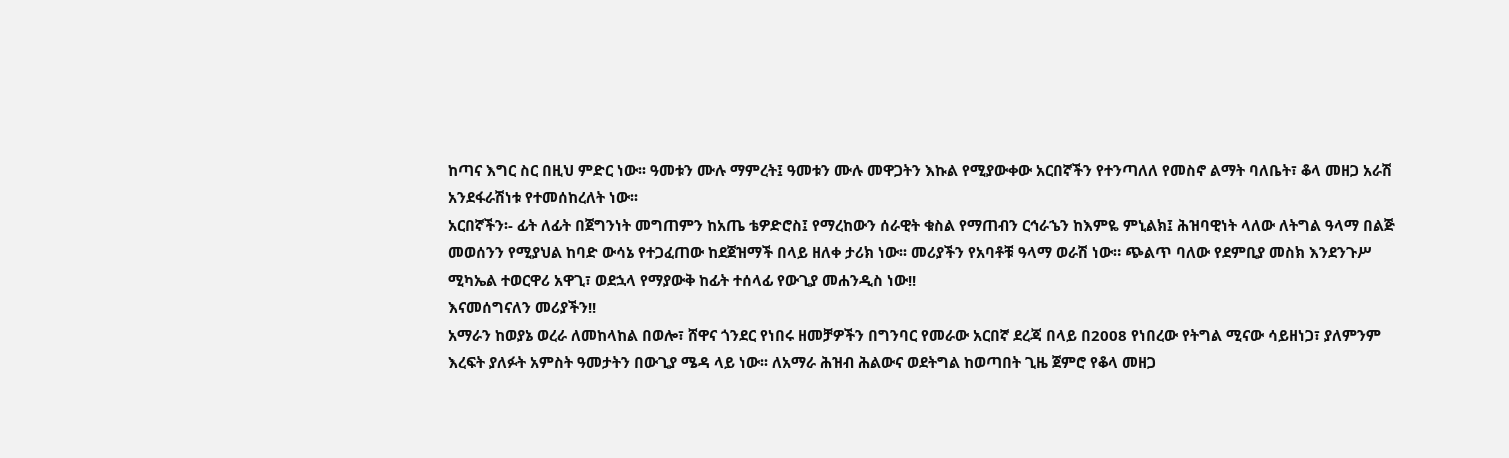ከጣና እግር ስር በዚህ ምድር ነው፡፡ ዓመቱን ሙሉ ማምረት፤ ዓመቱን ሙሉ መዋጋትን እኩል የሚያውቀው አርበኛችን የተንጣለለ የመስኖ ልማት ባለቤት፣ ቆላ መዘጋ አራሽ አንደፋራሽነቱ የተመሰከረለት ነው፡፡
አርበኛችን፡- ፊት ለፊት በጀግንነት መግጠምን ከአጤ ቴዎድሮስ፤ የማረከውን ሰራዊት ቁስል የማጠብን ርኅራኄን ከእምዬ ምኒልክ፤ ሕዝባዊነት ላለው ለትግል ዓላማ በልጅ መወሰንን የሚያህል ከባድ ውሳኔ የተጋፈጠው ከደጀዝማች በላይ ዘለቀ ታሪክ ነው፡፡ መሪያችን የአባቶቹ ዓላማ ወራሽ ነው። ጭልጥ ባለው የደምቢያ መስክ እንደንጉሥ ሚካኤል ተወርዋሪ አዋጊ፣ ወደኋላ የማያውቅ ከፊት ተሰላፊ የውጊያ መሐንዲስ ነው!!
እናመሰግናለን መሪያችን!!
አማራን ከወያኔ ወረራ ለመከላከል በወሎ፣ ሸዋና ጎንደር የነበሩ ዘመቻዎችን በግንባር የመራው አርበኛ ደረጃ በላይ በ2008 የነበረው የትግል ሚናው ሳይዘነጋ፣ ያለምንም እረፍት ያለፉት አምስት ዓመታትን በውጊያ ሜዳ ላይ ነው፡፡ ለአማራ ሕዝብ ሕልውና ወደትግል ከወጣበት ጊዜ ጀምሮ የቆላ መዘጋ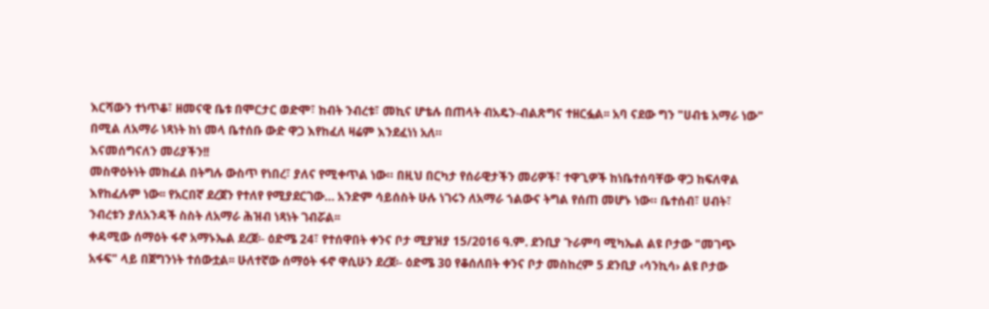እርሻውን ተነጥቆ፣ ዘመናዊ ቤቱ በሞርታር ወድሞ፣ ከብት ንብረቱ፣ መኪና ሆቴሉ በጠላት ብአዴን-ብልጽግና ተዘርፏል፡፡ አባ ናደው ግን "ሀብቴ አማራ ነው" በሚል ለአማራ ነጻነት ከነ መላ ቤተሰቡ ውድ ዋጋ እየከፈለ ዛሬም እንደፈነነ አለ።
እናመሰግናለን መሪያችን!!
መስዋዕትነት መክፈል በትግሉ ውስጥ የነበረ፣ ያለና የሚቀጥል ነው። በዚህ በርካታ የሰራዊታችን መሪዎች፣ ተዋጊዎች ከነቤተሰባቸው ዋጋ ከፍለዋል እየከፈሉም ነው፡፡ የአርበኛ ደረጀን የተለየ የሚያደርገው… አንድም ሳይሰስት ሁሉ ነገሩን ለአማራ ኀልውና ትግል የሰጠ መሆኑ ነው። ቤተሰብ፣ ሀብት፣ ንብረቱን ያለአንዳች ስስት ለአማራ ሕዝብ ነጻነት ገብሯል፡፡
ቀዳሚው ሰማዕት ፋኖ አማኑኤል ደረጀ፡- ዕድሜ 24፣ የተሰዋበት ቀንና ቦታ ሚያዝያ 15/2016 ዓ.ም. ደንቢያ ጉራምባ ሚካኤል ልዩ ቦታው "መገጭ አፋፍ" ላይ በጀግንነት ተሰውቷል፡፡ ሁለተኛው ሰማዕት ፋኖ ዋሲሁን ደረጀ፡- ዕድሜ 30 የቆሰለበት ቀንና ቦታ መስከረም 5 ደንቢያ ‹ሳንኪሳ› ልዩ ቦታው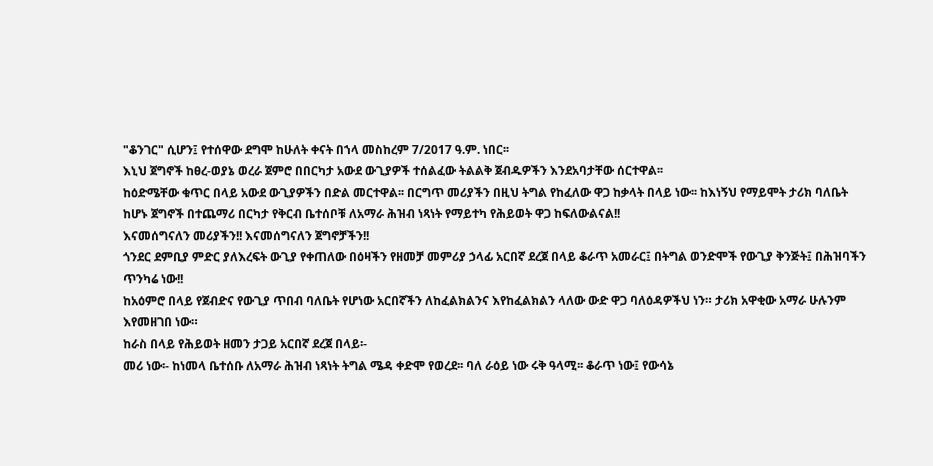"ቆንገር" ሲሆን፤ የተሰዋው ደግሞ ከሁለት ቀናት በኀላ መስከረም 7/2017 ዓ.ም. ነበር፡፡
እኒህ ጀግኖች ከፀረ-ወያኔ ወረራ ጀምሮ በበርካታ አውደ ውጊያዎች ተሰልፈው ትልልቅ ጀብዱዎችን እንደአባታቸው ሰርተዋል፡፡
ከዕድሜቸው ቁጥር በላይ አውደ ውጊያዎችን በድል መርተዋል፡፡ በርግጥ መሪያችን በዚህ ትግል የከፈለው ዋጋ ከቃላት በላይ ነው፡፡ ከእነኝህ የማይሞት ታሪክ ባለቤት ከሆኑ ጀግኖች በተጨማሪ በርካታ የቅርብ ቤተሰቦቹ ለአማራ ሕዝብ ነጻነት የማይተካ የሕይወት ዋጋ ከፍለውልናል!!
እናመሰግናለን መሪያችን!! እናመሰግናለን ጀግኖቻችን!!
ጎንደር ደምቢያ ምድር ያለእረፍት ውጊያ የቀጠለው በዕዛችን የዘመቻ መምሪያ ኃላፊ አርበኛ ደረጀ በላይ ቆራጥ አመራር፤ በትግል ወንድሞች የውጊያ ቅንጅት፤ በሕዝባችን ጥንካሬ ነው!!
ከአዕምሮ በላይ የጀብድና የውጊያ ጥበብ ባለቤት የሆነው አርበኛችን ለከፈልክልንና እየከፈልክልን ላለው ውድ ዋጋ ባለዕዳዎችህ ነን። ታሪክ አዋቂው አማራ ሁሉንም እየመዘገበ ነው።
ከራስ በላይ የሕይወት ዘመን ታጋይ አርበኛ ደረጀ በላይ፡-
መሪ ነው፡- ከነመላ ቤተሰቡ ለአማራ ሕዝብ ነጻነት ትግል ሜዳ ቀድሞ የወረደ፡፡ ባለ ራዕይ ነው ሩቅ ዓላሚ፡፡ ቆራጥ ነው፤ የውሳኔ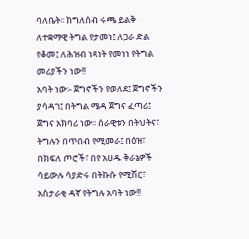ባለቤት፡፡ ከግለሰብ ሩጫ ይልቅ ለተቋማዊ ትግል የታመነ፤ ለጋራ ድል የቆመ፤ ለሕዝብ ነጻነት የመነነ የትግል መሪያችን ነው!!
አባት ነው፡- ጀግኖችን የወለደ፤ ጀግኖችን ያሳዳገ፤ በትግል ሜዳ ጀግና ፈጣሪ፤ ጀግና አክባሪ ነው፡፡ ሰራዊቱን በትህትና፣ ትግሉን በጥበብ የሚመራ፤ በዕዝ፣ በክፍለ ጦሮች፣ በየ አሀዱ ቅራኔዎች ሳይውሉ ሳያድሩ በትኩሱ የሚሽር፣ አስታራቂ ዳኛ የትግሉ አባት ነው!!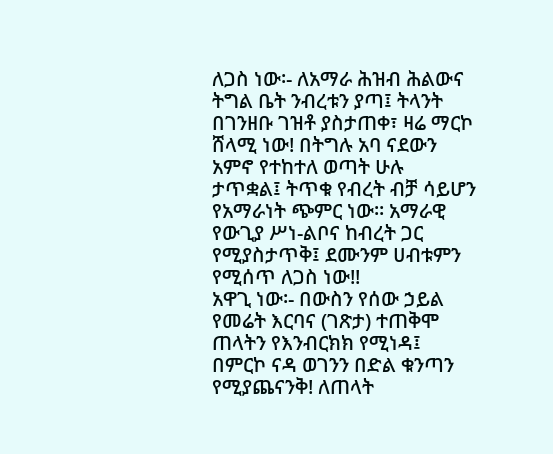ለጋስ ነው፡- ለአማራ ሕዝብ ሕልውና ትግል ቤት ንብረቱን ያጣ፤ ትላንት በገንዘቡ ገዝቶ ያስታጠቀ፣ ዛሬ ማርኮ ሸላሚ ነው! በትግሉ አባ ናደውን አምኖ የተከተለ ወጣት ሁሉ ታጥቋል፤ ትጥቁ የብረት ብቻ ሳይሆን የአማራነት ጭምር ነው። አማራዊ የውጊያ ሥነ-ልቦና ከብረት ጋር የሚያስታጥቅ፤ ደሙንም ሀብቱምን የሚሰጥ ለጋስ ነው!!
አዋጊ ነው፡- በውስን የሰው ኃይል የመሬት እርባና (ገጽታ) ተጠቅሞ ጠላትን የእንብርክክ የሚነዳ፤ በምርኮ ናዳ ወገንን በድል ቁንጣን የሚያጨናንቅ! ለጠላት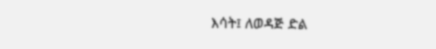እሳት፤ ለወዳጅ ድል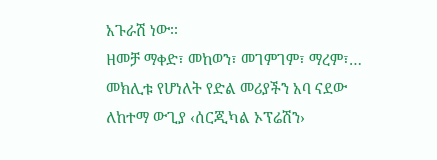አጉራሽ ነው፡፡
ዘመቻ ማቀድ፣ መከወን፣ መገምገም፣ ማረም፣… መክሊቱ የሆነለት የድል መሪያችን አባ ናደው ለከተማ ውጊያ ‹ሰርጂካል ኦፕሬሽን›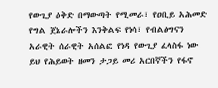የውጊያ ዕቅድ በማውጣት የሚመራ፣ የዐቢይ አሕመድ የግል ጀኔራሎችን እንቅልፍ የነሳ፣ የብልፅግናን አራዊት ሰራዊት አሰልፎ የነዳ የውጊያ ፈላስፋ ነው
ይህ የሕይወት ዘመን ታጋይ መሪ አርበኛችን የፋኖ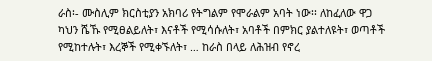ራስ፡- ሙስሊም ክርስቲያን አክባሪ የትግልም የሞራልም አባት ነው፡፡ ለከፈለው ዋጋ ካህን ሼኹ የሚፀልይለት፣ እናቶች የሚሳሱለት፣ አባቶች በምክር ያልተለዩት፣ ወጣቶች የሚከተሉት፣ እረኞች የሚቀኙለት፣ … ከራስ በላይ ለሕዝብ የኖረ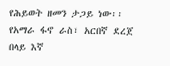የሕይወት ዘመን ታጋይ ነው፡፡
የአማራ ፋኖ ራስ፣ አርበኛ ደረጀ በላይ እኛ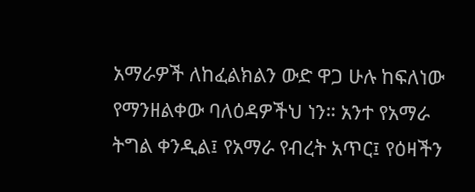አማራዎች ለከፈልክልን ውድ ዋጋ ሁሉ ከፍለነው የማንዘልቀው ባለዕዳዎችህ ነን። አንተ የአማራ ትግል ቀንዲል፤ የአማራ የብረት አጥር፤ የዕዛችን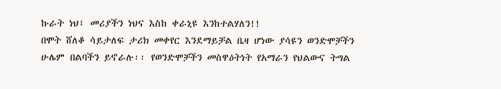ኩራት ነህ፤ መሪያችን ነህና እስከ ቀራኒዩ እንከተልሃለን!!
በሞት ሸለቆ ሳይታለፍ ታሪክ መቀየር እንደማይቻል ቤዛ ሆነው ያሳዩን ወንድሞቻችን ሁሌም በልባችን ይኖራሉ፡፡ የወንድሞቻችን መስዋዕትነት የአማራን የህልውና ትግል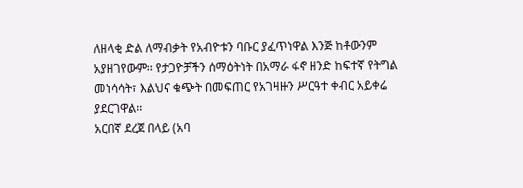ለዘላቂ ድል ለማብቃት የአብዮቱን ባቡር ያፈጥነዋል እንጅ ከቶውንም አያዘገየውም፡፡ የታጋዮቻችን ሰማዕትነት በአማራ ፋኖ ዘንድ ከፍተኛ የትግል መነሳሳት፣ እልህና ቁጭት በመፍጠር የአገዛዙን ሥርዓተ ቀብር አይቀሬ ያደርገዋል፡፡
አርበኛ ደረጀ በላይ (አባ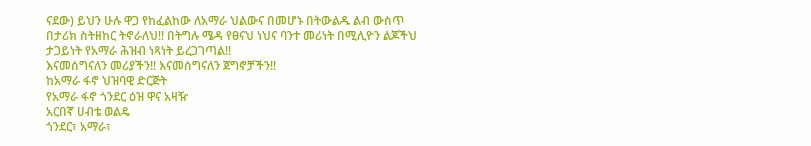ናደው) ይህን ሁሉ ዋጋ የከፈልከው ለአማራ ህልውና በመሆኑ በትውልዱ ልብ ውስጥ በታሪክ ስትዘከር ትኖራለህ!! በትግሉ ሜዳ የፀናህ ነህና ባንተ መሪነት በሚሊዮን ልጆችህ ታጋይነት የአማራ ሕዝብ ነጻነት ይረጋገጣል!!
እናመሰግናለን መሪያችን!! እናመሰግናለን ጀግኖቻችን!!
ከአማራ ፋኖ ህዝባዊ ድርጅት
የአማራ ፋኖ ጎንደር ዕዝ ዋና አዛዥ
አርበኛ ሀብቴ ወልዴ
ጎንደር፣ አማራ፣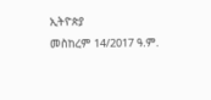ኢትዮጵያ
መስከረም 14/2017 ዓ.ም.